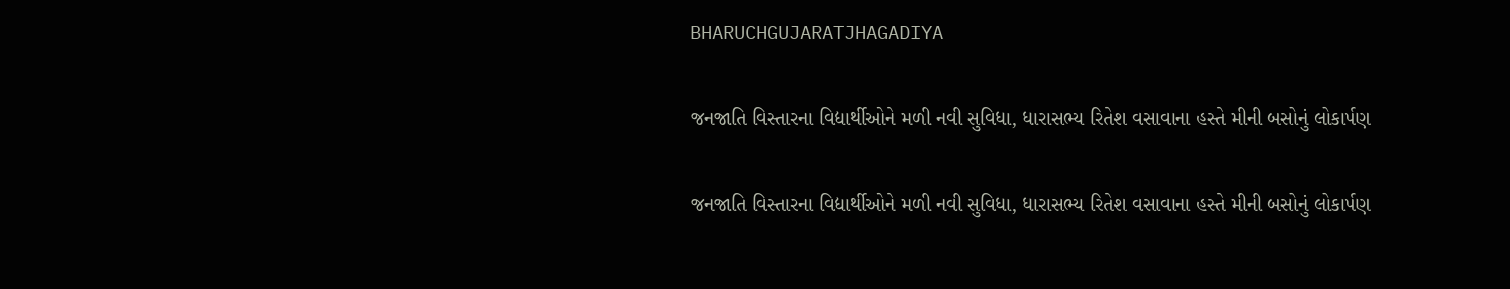BHARUCHGUJARATJHAGADIYA

જનજાતિ વિસ્તારના વિદ્યાર્થીઓને મળી નવી સુવિધા, ધારાસભ્ય રિતેશ વસાવાના હસ્તે મીની બસોનું લોકાર્પણ

જનજાતિ વિસ્તારના વિદ્યાર્થીઓને મળી નવી સુવિધા, ધારાસભ્ય રિતેશ વસાવાના હસ્તે મીની બસોનું લોકાર્પણ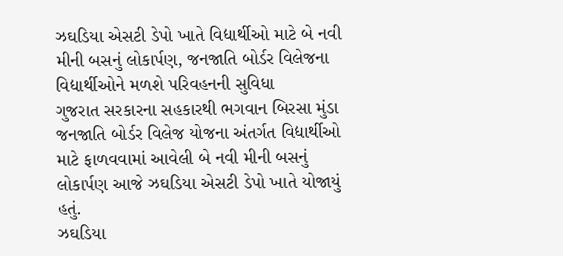ઝઘડિયા એસટી ડેપો ખાતે વિદ્યાર્થીઓ માટે બે નવી મીની બસનું લોકાર્પણ, જનજાતિ બોર્ડર વિલેજના વિદ્યાર્થીઓને મળશે પરિવહનની સુવિધા
ગુજરાત સરકારના સહકારથી ભગવાન બિરસા મુંડા જનજાતિ બોર્ડર વિલેજ યોજના અંતર્ગત વિદ્યાર્થીઓ માટે ફાળવવામાં આવેલી બે નવી મીની બસનું લોકાર્પણ આજે ઝઘડિયા એસટી ડેપો ખાતે યોજાયું હતું.
ઝઘડિયા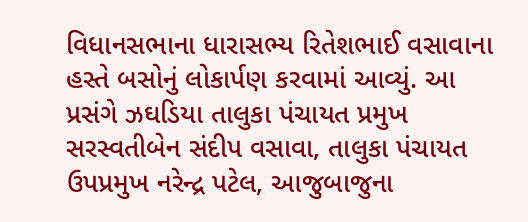વિધાનસભાના ધારાસભ્ય રિતેશભાઈ વસાવાના હસ્તે બસોનું લોકાર્પણ કરવામાં આવ્યું. આ પ્રસંગે ઝઘડિયા તાલુકા પંચાયત પ્રમુખ સરસ્વતીબેન સંદીપ વસાવા, તાલુકા પંચાયત ઉપપ્રમુખ નરેન્દ્ર પટેલ, આજુબાજુના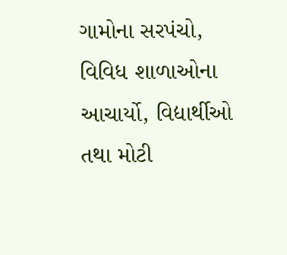ગામોના સરપંચો, વિવિધ શાળાઓના આચાર્યો, વિદ્યાર્થીઓ તથા મોટી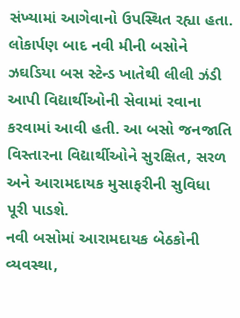સંખ્યામાં આગેવાનો ઉપસ્થિત રહ્યા હતા.
લોકાર્પણ બાદ નવી મીની બસોને ઝઘડિયા બસ સ્ટેન્ડ ખાતેથી લીલી ઝંડી આપી વિદ્યાર્થીઓની સેવામાં રવાના કરવામાં આવી હતી. આ બસો જનજાતિ વિસ્તારના વિદ્યાર્થીઓને સુરક્ષિત, સરળ અને આરામદાયક મુસાફરીની સુવિધા પૂરી પાડશે.
નવી બસોમાં આરામદાયક બેઠકોની વ્યવસ્થા,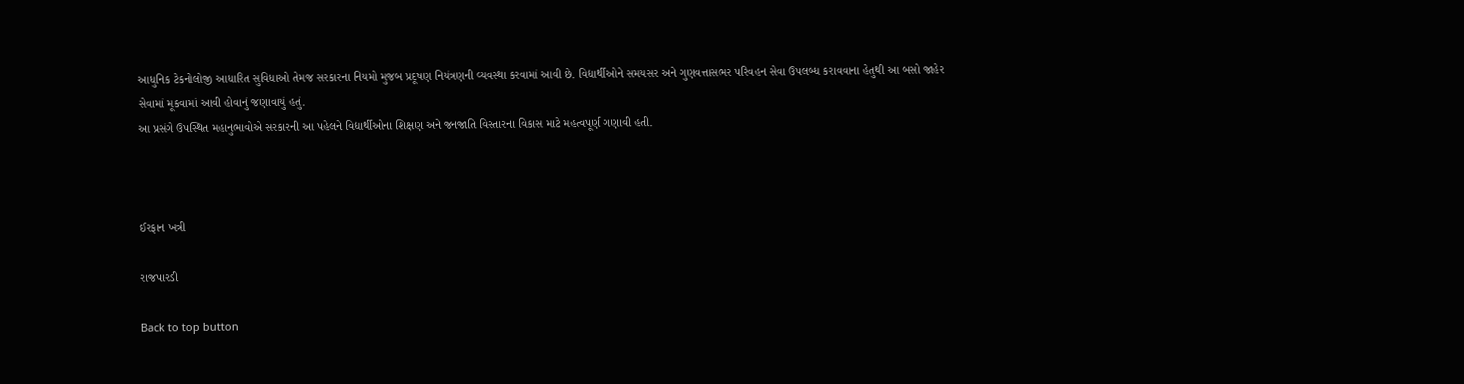આધુનિક ટેકનોલોજી આધારિત સુવિધાઓ તેમજ સરકારના નિયમો મુજબ પ્રદૂષણ નિયંત્રણની વ્યવસ્થા કરવામાં આવી છે. વિદ્યાર્થીઓને સમયસર અને ગુણવત્તાસભર પરિવહન સેવા ઉપલબ્ધ કરાવવાના હેતુથી આ બસો જાહેર સેવામાં મૂકવામાં આવી હોવાનું જણાવાયું હતું.
આ પ્રસંગે ઉપસ્થિત મહાનુભાવોએ સરકારની આ પહેલને વિદ્યાર્થીઓના શિક્ષણ અને જનજાતિ વિસ્તારના વિકાસ માટે મહત્વપૂર્ણ ગણાવી હતી.



ઈરફાન ખત્રી

રાજપારડી

Back to top button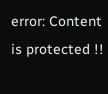error: Content is protected !!